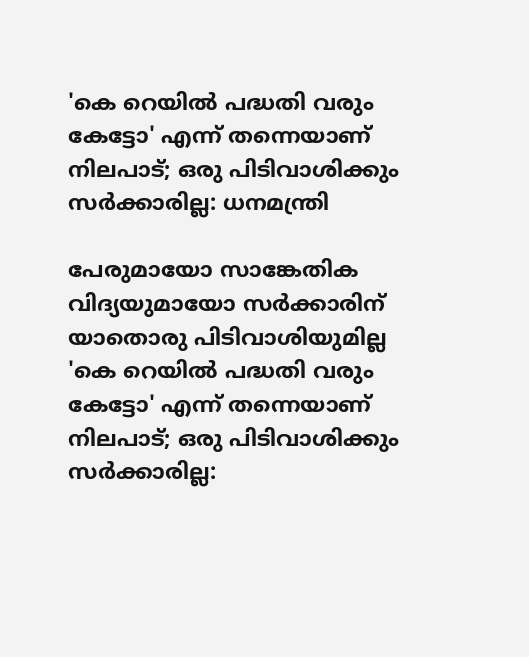'കെ റെയില്‍ പദ്ധതി വരും കേട്ടോ' എന്ന് തന്നെയാണ് നിലപാട്; ഒരു പിടിവാശിക്കും സര്‍ക്കാരില്ല: ധനമന്ത്രി

പേരുമായോ സാങ്കേതിക വിദ്യയുമായോ സര്‍ക്കാരിന് യാതൊരു പിടിവാശിയുമില്ല
'കെ റെയില്‍ പദ്ധതി വരും കേട്ടോ' എന്ന് തന്നെയാണ് നിലപാട്; ഒരു പിടിവാശിക്കും സര്‍ക്കാരില്ല: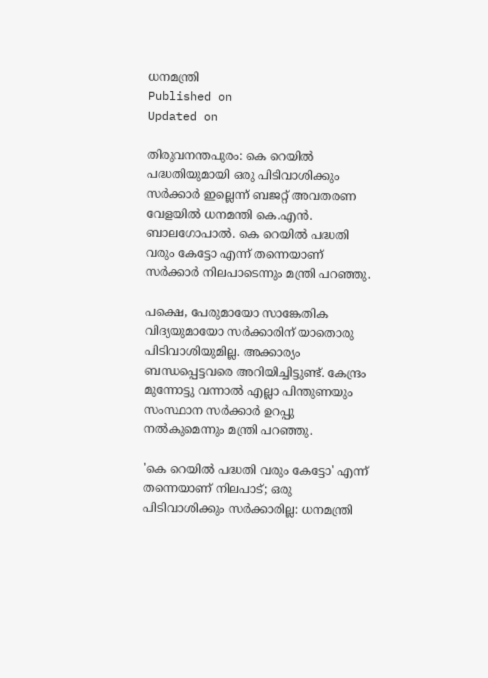ധനമന്ത്രി
Published on
Updated on

തിരുവനന്തപുരം: കെ റെയില്‍ പദ്ധതിയുമായി ഒരു പിടിവാശിക്കും സര്‍ക്കാര്‍ ഇല്ലെന്ന് ബജറ്റ് അവതരണ വേളയില്‍ ധനമന്തി കെ.എന്‍. ബാലഗോപാല്‍. കെ റെയില്‍ പദ്ധതി വരും കേട്ടോ എന്ന് തന്നെയാണ് സര്‍ക്കാര്‍ നിലപാടെന്നും മന്ത്രി പറഞ്ഞു.

പക്ഷെ, പേരുമായോ സാങ്കേതിക വിദ്യയുമായോ സര്‍ക്കാരിന് യാതൊരു പിടിവാശിയുമില്ല. അക്കാര്യം ബന്ധപ്പെട്ടവരെ അറിയിച്ചിട്ടുണ്ട്. കേന്ദ്രം മുന്നോട്ടു വന്നാല്‍ എല്ലാ പിന്തുണയും സംസ്ഥാന സര്‍ക്കാര്‍ ഉറപ്പു നല്‍കുമെന്നും മന്ത്രി പറഞ്ഞു.

'കെ റെയില്‍ പദ്ധതി വരും കേട്ടോ' എന്ന് തന്നെയാണ് നിലപാട്; ഒരു പിടിവാശിക്കും സര്‍ക്കാരില്ല: ധനമന്ത്രി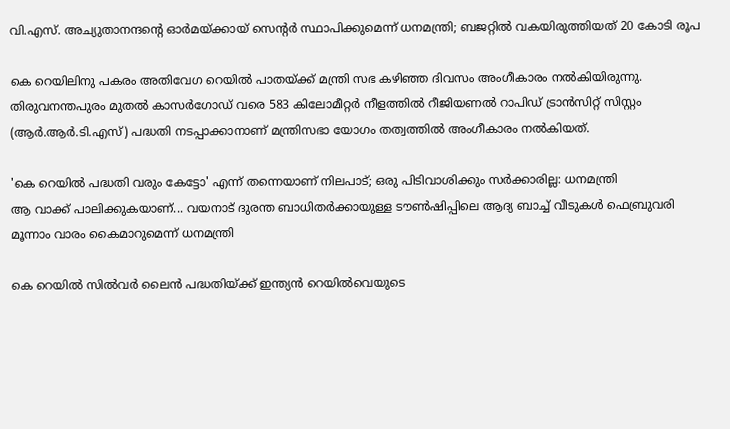വി.എസ്. അച്യുതാനന്ദന്റെ ഓർമയ്ക്കായ് സെൻ്റർ സ്ഥാപിക്കുമെന്ന് ധനമന്ത്രി; ബജറ്റിൽ വകയിരുത്തിയത് 20 കോടി രൂപ

കെ റെയിലിനു പകരം അതിവേഗ റെയില്‍ പാതയ്ക്ക് മന്ത്രി സഭ കഴിഞ്ഞ ദിവസം അംഗീകാരം നല്‍കിയിരുന്നു. തിരുവനന്തപുരം മുതല്‍ കാസര്‍ഗോഡ് വരെ 583 കിലോമീറ്റര്‍ നീളത്തില്‍ റീജിയണല്‍ റാപിഡ് ട്രാന്‍സിറ്റ് സിസ്റ്റം (ആര്‍.ആര്‍.ടി.എസ്) പദ്ധതി നടപ്പാക്കാനാണ് മന്ത്രിസഭാ യോഗം തത്വത്തില്‍ അംഗീകാരം നല്‍കിയത്.

'കെ റെയില്‍ പദ്ധതി വരും കേട്ടോ' എന്ന് തന്നെയാണ് നിലപാട്; ഒരു പിടിവാശിക്കും സര്‍ക്കാരില്ല: ധനമന്ത്രി
ആ വാക്ക് പാലിക്കുകയാണ്... വയനാട് ദുരന്ത ബാധിതർക്കായുള്ള ടൗൺഷിപ്പിലെ ആദ്യ ബാച്ച് വീടുകൾ ഫെബ്രുവരി മൂന്നാം വാരം കൈമാറുമെന്ന് ധനമന്ത്രി

കെ റെയില്‍ സില്‍വര്‍ ലൈന്‍ പദ്ധതിയ്ക്ക് ഇന്ത്യന്‍ റെയില്‍വെയുടെ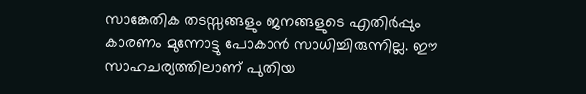സാങ്കേതിക തടസ്സങ്ങളും ജനങ്ങളുടെ എതിര്‍പ്പും കാരണം മുന്നോട്ടു പോകാന്‍ സാധിച്ചിരുന്നില്ല. ഈ സാഹചര്യത്തിലാണ് പുതിയ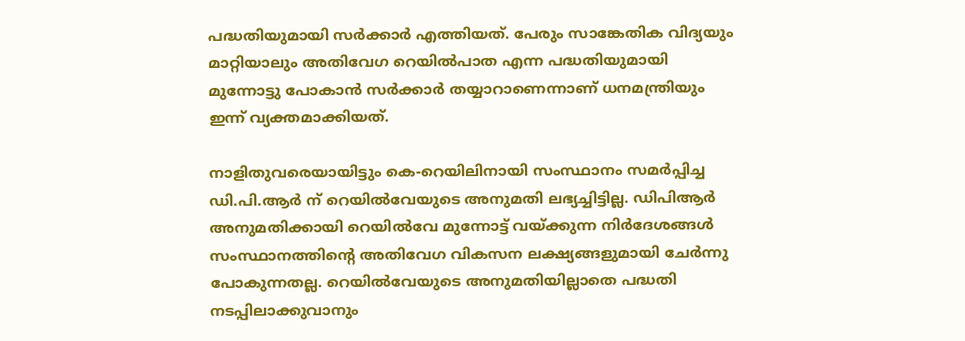പദ്ധതിയുമായി സര്‍ക്കാര്‍ എത്തിയത്. പേരും സാങ്കേതിക വിദ്യയും മാറ്റിയാലും അതിവേഗ റെയില്‍പാത എന്ന പദ്ധതിയുമായി മുന്നോട്ടു പോകാന്‍ സര്‍ക്കാര്‍ തയ്യാറാണെന്നാണ് ധനമന്ത്രിയും ഇന്ന് വ്യക്തമാക്കിയത്.

നാളിതുവരെയായിട്ടും കെ-റെയിലിനായി സംസ്ഥാനം സമര്‍പ്പിച്ച ഡി.പി.ആര്‍ ന് റെയില്‍വേയുടെ അനുമതി ലഭ്യച്ചിട്ടില്ല. ഡിപിആര്‍ അനുമതിക്കായി റെയില്‍വേ മുന്നോട്ട് വയ്ക്കുന്ന നിര്‍ദേശങ്ങള്‍ സംസ്ഥാനത്തിന്റെ അതിവേഗ വികസന ലക്ഷ്യങ്ങളുമായി ചേര്‍ന്നു പോകുന്നതല്ല. റെയില്‍വേയുടെ അനുമതിയില്ലാതെ പദ്ധതി നടപ്പിലാക്കുവാനും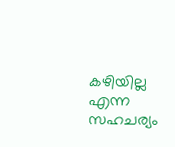കഴിയില്ല എന്ന സഹചര്യം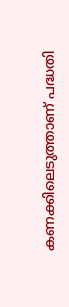കണക്കിലെടുത്താണ് പദ്ധതി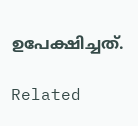ഉപേക്ഷിച്ചത്.

Related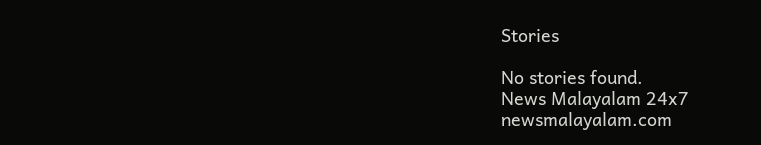Stories

No stories found.
News Malayalam 24x7
newsmalayalam.com